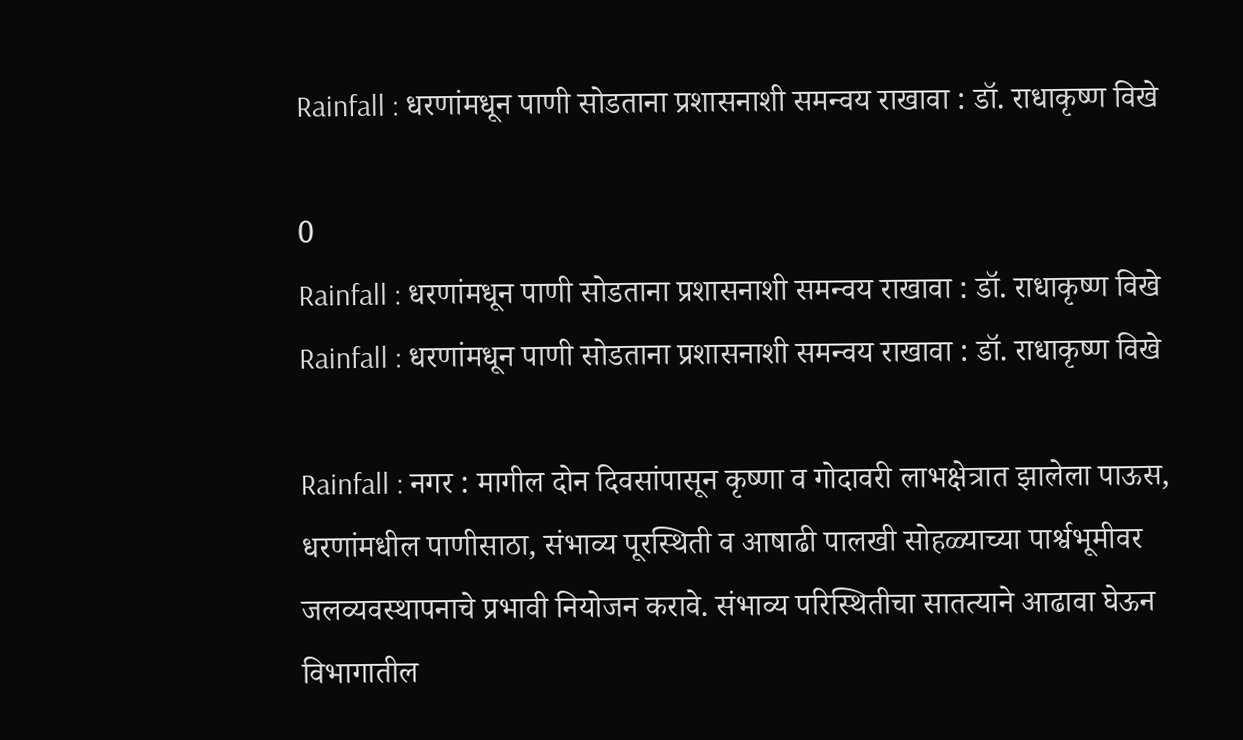Rainfall : धरणांमधून पाणी सोडताना प्रशासनाशी समन्वय राखावा : डॉ. राधाकृष्ण विखे

0
Rainfall : धरणांमधून पाणी सोडताना प्रशासनाशी समन्वय राखावा : डॉ. राधाकृष्ण विखे
Rainfall : धरणांमधून पाणी सोडताना प्रशासनाशी समन्वय राखावा : डॉ. राधाकृष्ण विखे

Rainfall : नगर : मागील दोन दिवसांपासून कृष्णा व गोदावरी लाभक्षेत्रात झालेला पाऊस, धरणांमधील पाणीसाठा, संभाव्य पूरस्थिती व आषाढी पालखी सोहळ्याच्या पार्श्वभूमीवर जलव्यवस्थापनाचे प्रभावी नियोजन करावे. संभाव्य परिस्थितीचा सातत्याने आढावा घेऊन विभागातील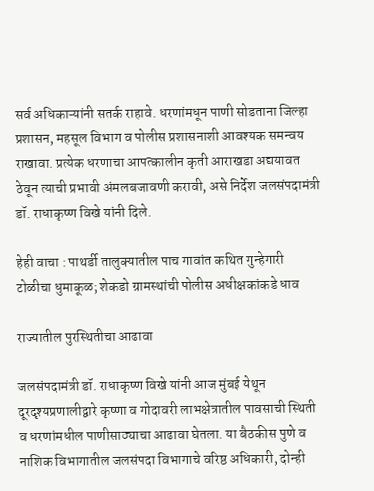सर्व अधिकाऱ्यांनी सतर्क राहावे. धरणांमधून पाणी सोडताना जिल्हा प्रशासन, महसूल विभाग व पोलीस प्रशासनाशी आवश्यक समन्वय राखावा. प्रत्येक धरणाचा आपत्कालीन कृती आराखडा अद्ययावत ठेवून त्याची प्रभावी अंमलबजावणी करावी, असे निर्देश जलसंपदामंत्री डॉ. राधाकृष्ण विखे यांनी दिले.

हेही वाचा : पाथर्डी तालुक्यातील पाच गावांत कथित गुन्हेगारी टोळीचा धुमाकूळ; शेकडो ग्रामस्थांची पोलीस अधीक्षकांकडे धाव

राज्यातील पुरस्थितीचा आढावा

जलसंपदामंत्री डॉ. राधाकृष्ण विखे यांनी आज मुंबई येथून दूरदृश्यप्रणालीद्वारे कृष्णा व गोदावरी लाभक्षेत्रातील पावसाची स्थिती व धरणांमधील पाणीसाठ्याचा आढावा घेतला. या बैठकीस पुणे व नाशिक विभागातील जलसंपदा विभागाचे वरिष्ठ अधिकारी, दोन्ही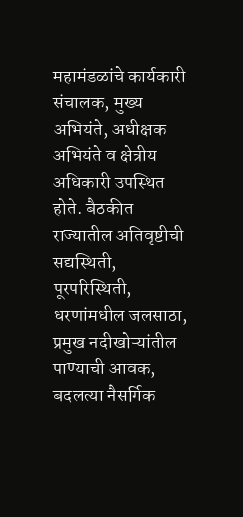महामंडळांचे कार्यकारी संचालक, मुख्य अभियंते, अधीक्षक अभियंते व क्षेत्रीय अधिकारी उपस्थित होते. बैठकीत राज्यातील अतिवृष्टीची सद्यस्थिती, पूरपरिस्थिती, धरणांमधील जलसाठा, प्रमुख नदीखोऱ्यांतील पाण्याची आवक, बदलत्या नैसर्गिक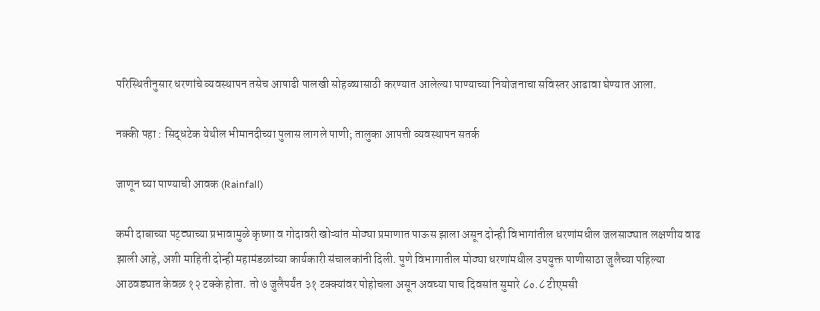परिस्थितीनुसार धरणांचे व्यवस्थापन तसेच आषाढी पालखी सोहळ्यासाठी करण्यात आलेल्या पाण्याच्या नियोजनाचा सविस्तर आढावा घेण्यात आला.

नक्की पहा : सिद्धटेक येथील भीमानदीच्या पुलास लागले पाणी; तालुका आपत्ती व्यवस्थापन सतर्क

जाणून घ्या पाण्याची आवक (Rainfall)

कमी दाबाच्या पट्ट्याच्या प्रभावामुळे कृष्णा व गोदावरी खोऱ्यांत मोठ्या प्रमाणात पाऊस झाला असून दोन्ही विभागांतील धरणांमधील जलसाठ्यात लक्षणीय वाढ झाली आहे, अशी माहिती दोन्ही महामंडळांच्या कार्यकारी संचालकांनी दिली. पुणे विभागातील मोठ्या धरणांमधील उपयुक्त पाणीसाठा जुलैच्या पहिल्या आठवड्यात केवळ १२ टक्के होता. तो ७ जुलैपर्यंत ३१ टक्क्यांवर पोहोचला असून अवघ्या पाच दिवसांत सुमारे ८०.८ टीएमसी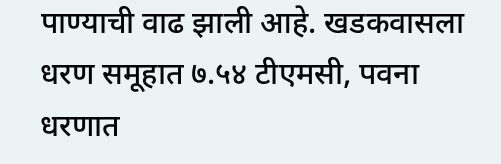पाण्याची वाढ झाली आहे. खडकवासला धरण समूहात ७.५४ टीएमसी, पवना धरणात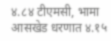४.८४ टीएमसी, भामा आसखेड धरणात ४.१५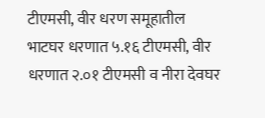टीएमसी, वीर धरण समूहातील भाटघर धरणात ५.१६ टीएमसी, वीर धरणात २.०१ टीएमसी व नीरा देवघर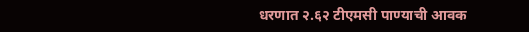धरणात २.६२ टीएमसी पाण्याची आवक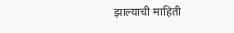झाल्याची माहिती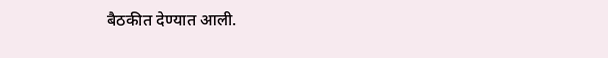बैठकीत देण्यात आली.